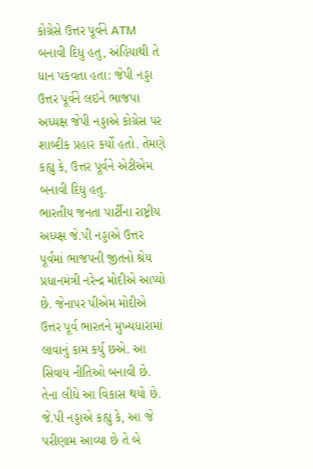કોગ્રેસે ઉત્તર પૂર્વને ATM બનાવી દિધુ હતુ, અંહિયાથી તે ધાન પકવતા હતા: જેપી નડ્ડા
ઉત્તર પૂર્વને લઇને ભાજપા અધ્યક્ષ જેપી નડ્ડાએ કોગ્રેસ પર શાબ્દીક પ્રહાર કર્યો હતો. તેમણે કહ્યુ કે, ઉત્તર પૂર્વને એટીએમ બનાવી દિધુ હતુ.
ભારતીય જનતા પાર્ટીના રાષ્ટ્રીય અધ્ય્ક્ષ જે.પી નડ્ડાએ ઉત્તર પૂર્વમાં ભાજપની જીતનો શ્રેય પ્રધાનમંત્રી નરેન્દ્ર મોદીએ આપ્યો છે. જેનાપર પીએમ મોદીએ ઉત્તર પૂર્વ ભારતને મુખ્યધારામાં લાવાનું કામ કર્યુ છએ. આ સિવાય નીતિઓ બનાવી છે. તેના લીધે આ વિકાસ થયો છે. જે.પી નડ્ડાએ કહ્યુ કે, આ જે પરીણામ આવ્યા છે તે બે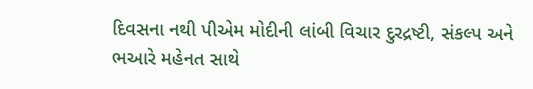દિવસના નથી પીએમ મોદીની લાંબી વિચાર દુરદ્રષ્ટી, સંકલ્પ અને ભઆરે મહેનત સાથે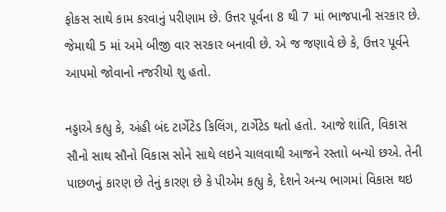ફોકસ સાથે કામ કરવાનું પરીણામ છે. ઉત્તર પૂર્વના 8 થી 7 માં ભાજપાની સરકાર છે. જેમાથી 5 માં અમે બીજી વાર સરકાર બનાવી છે. એ જ જણાવે છે કે, ઉત્તર પૂર્વને આપમો જોવાનો નજરીયો શુ હતો.

નડ્ડાએ કહ્યુ કે, અંહી બંદ ટાર્ગેટેડ કિલિંગ, ટાર્ગેટેડ થતો હતો. આજે શાંતિ, વિકાસ સૌનો સાથ સૌનો વિકાસ સોને સાથે લઇને ચાલવાથી આજને રસ્તાો બન્યો છએ. તેની પાછળનું કારણ છે તેનું કારણ છે કે પીએમ કહ્યુ કે, દેશને અન્ય ભાગમાં વિકાસ થઇ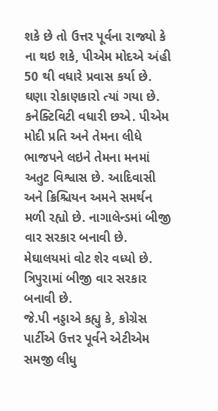શકે છે તો ઉત્તર પૂર્વના રાજ્યો કે ના થઇ શકે, પીએમ મોદએ અંહી 50 થી વધારે પ્રવાસ કર્યા છે. ઘણા રોકાણકારો ત્યાં ગયા છે. કનેક્ટિવિટી વધારી છએ. પીએમ મોદી પ્રતિ અને તેમના લીધે ભાજપને લઇને તેમના મનમાં અતુટ વિશ્વાસ છે. આદિવાસી અને ક્રિશ્ચિયન અમને સમર્થન મળી રહ્યો છે. નાગાલેન્ડમાં બીજી વાર સરકાર બનાવી છે. મેઘાલયમાં વોટ શેર વધ્યો છે. ત્રિપુરામાં બીજી વાર સરકાર બનાવી છે.
જે.પી નડ્ડાએ કહ્યુ કે, કોગ્રેસ પાર્ટીએ ઉત્તર પૂર્વને એટીએમ સમજી લીધુ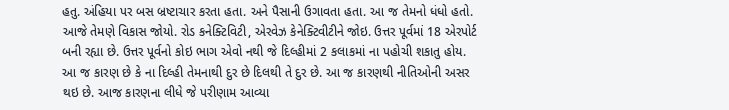હતુ. અંહિયા પર બસ બ્રષ્ટાચાર કરતા હતા. અને પૈસાની ઉગાવતા હતા. આ જ તેમનો ધંધો હતો. આજે તેમણે વિકાસ જોયો. રોડ કનેક્ટિવિટી, એરવેઝ કેનેક્ટિવીટીને જોઇ. ઉત્તર પૂર્વમાં 18 એરપોર્ટ બની રહ્યા છે. ઉત્તર પૂર્વનો કોઇ ભાગ એવો નથી જે દિલ્હીમાં 2 કલાકમાં ના પહોચી શકાતુ હોય. આ જ કારણ છે કે ના દિલ્હી તેમનાથી દુર છે દિલથી તે દુર છે. આ જ કારણથી નીતિઓની અસર થઇ છે. આજ કારણના લીધે જે પરીણામ આવ્યા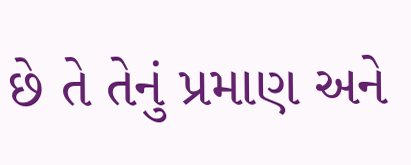છે તે તેનું પ્રમાણ અને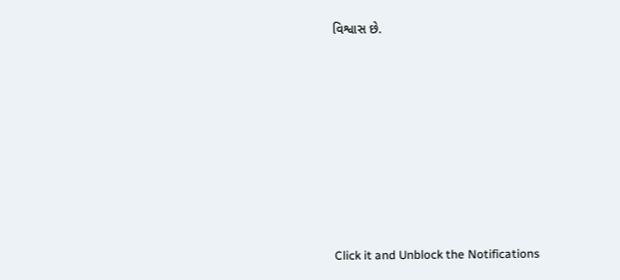વિશ્વાસ છે.












Click it and Unblock the Notifications